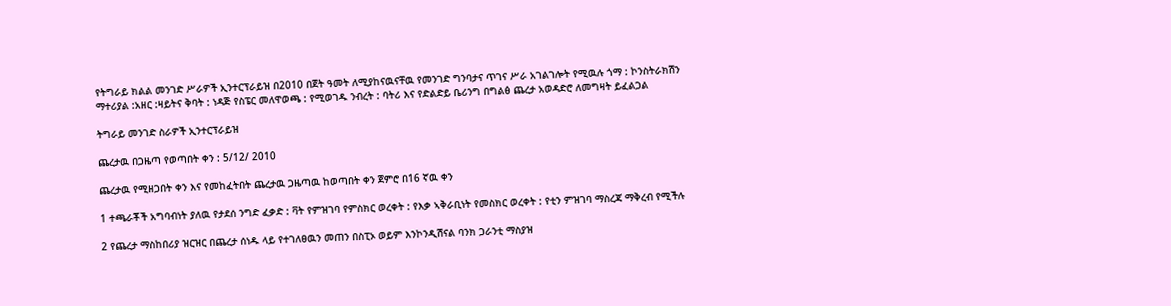የትግራይ ክልል መንገድ ሥራዎች ኢንተርፕራይዝ በ2010 በጀት ዓመት ለሚያከናዉናቸዉ የመንገድ ግንባታና ጥገና ሥራ አገልገሎት የሚዉሉ ጎማ : ኮንስትራክሽን ማተሪያል :አዘር :ዛይትና ቅባት : ነዳጅ የስፔር መለዋወጫ : የሚወገዱ ንብረት : ባትሪ እና የድልድይ ቤሪንግ በግልፅ ጨረታ አወዳድሮ ለመግዛት ይፈልጋል

ትግራይ መንገድ ስራዎች ኢንተርፕራይዝ

ጨረታዉ በጋዜጣ የወጣበት ቀን : 5/12/ 2010

ጨረታዉ የሚዘጋበት ቀን እና የመከፈትበት ጨረታዉ ጋዜጣዉ ከወጣበት ቀን ጀምሮ በ16 ኛዉ ቀን

1 ተጫራቾች አግባብነት ያለዉ የታደሰ ንግድ ፈቃድ : ቫት የምዝገባ የምስክር ወረቀት : የእቃ ኣቅራቢነት የመስክር ወረቀት : የቲን ምዝገባ ማስረጃ ማቅረብ የሚችሉ

2 የጨረታ ማስከበሪያ ዝርዝር በጨረታ ሰነዱ ላይ የተገለፀዉን መጠን በስፒኦ ወይም እንኮንዲሽናል ባንክ ጋራንቲ ማስያዝ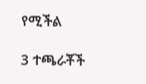የሚችል

3 ተጫራቾች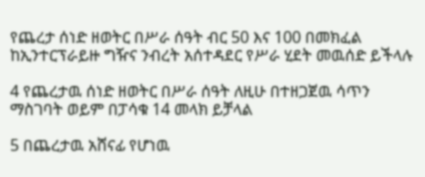የጨረታ ሰነድ ዘወትር በሥራ ሰዓት ብር 50 እና 100 በመክፈል ከኢንተርፕራይዙ ግዥና ንብረት አሰተዳደር የሥራ ሂደት መዉሰድ ይችላሉ

4 የጨረታዉ ሰነድ ዘወትር በሥራ ሰዓት ለዚሁ በተዘጋጀዉ ሳጥን ማስገባት ወይም በፓሳቁ 14 መላክ ይቻላል

5 በጨረታዉ አሸናፊ የሆነዉ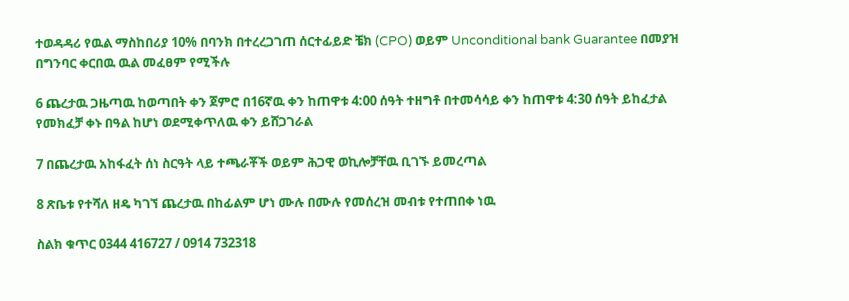ተወዳዳሪ የዉል ማስከበሪያ 10% በባንክ በተረረጋገጠ ሰርተፊይድ ቼክ (CPO) ወይም Unconditional bank Guarantee በመያዝ በግንባር ቀርበዉ ዉል መፈፀም የሚችሉ

6 ጨረታዉ ጋዜጣዉ ከወጣበት ቀን ጀምሮ በ16ኛዉ ቀን ከጠዋቱ 4:00 ሰዓት ተዘግቶ በተመሳሳይ ቀን ከጠዋቱ 4:30 ሰዓት ይከፈታል የመክፈቻ ቀኑ በዓል ከሆነ ወደሚቀጥለዉ ቀን ይሸጋገራል

7 በጨረታዉ አከፋፈት ሰነ ስርዓት ላይ ተጫራቾች ወይም ሕጋዊ ወኪሎቻቸዉ ቢገኙ ይመረጣል

8 ጽቤቱ የተሻለ ዘዴ ካገኘ ጨረታዉ በከፊልም ሆነ ሙሉ በሙሉ የመሰረዝ መብቱ የተጠበቀ ነዉ

ስልክ ቁጥር 0344 416727 / 0914 732318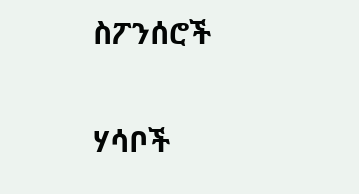ስፖንሰሮች

ሃሳቦች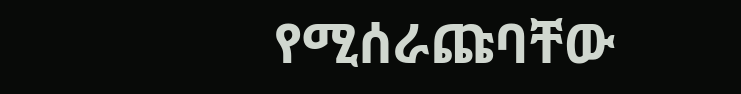የሚሰራጩባቸው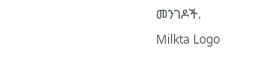መንገዶች.
Milkta Logo